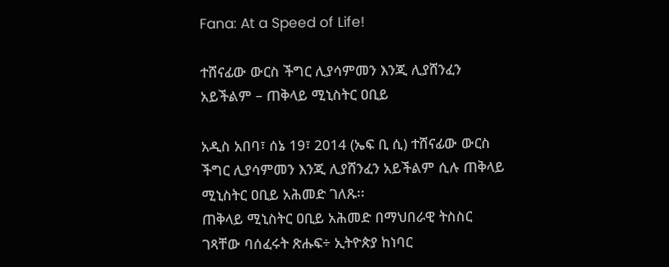Fana: At a Speed of Life!

ተሸናፊው ውርስ ችግር ሊያሳምመን እንጂ ሊያሸንፈን አይችልም – ጠቅላይ ሚኒስትር ዐቢይ

አዲስ አበባ፣ ሰኔ 19፣ 2014 (ኤፍ ቢ ሲ) ተሸናፊው ውርስ ችግር ሊያሳምመን እንጂ ሊያሸንፈን አይችልም ሲሉ ጠቅላይ ሚኒስትር ዐቢይ አሕመድ ገለጹ፡፡
ጠቅላይ ሚኒስትር ዐቢይ አሕመድ በማህበራዊ ትስስር ገጻቸው ባሰፈሩት ጽሑፍ÷ ኢትዮጵያ ከነባር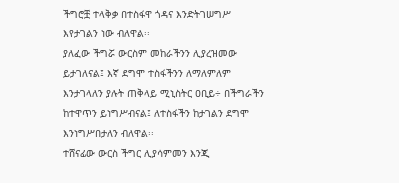ችግሮቿ ተላቅቃ በተስፋዋ ጎዳና እንድትገሠግሥ እየታገልን ነው ብለዋል፡፡
ያለፈው ችግሯ ውርስም መከራችንን ሊያረዝመው ይታገለናል፤ እኛ ደግሞ ተስፋችንን ለማለምለም እንታገላለን ያሉት ጠቅላይ ሚኒስትር ዐቢይ÷ በችግራችን ከተዋጥን ይነግሥብናል፤ ለተስፋችን ከታገልን ደግሞ እንነግሥበታለን ብለዋል፡፡
ተሸናፊው ውርስ ችግር ሊያሳምመን እንጂ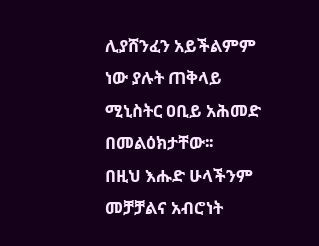ሊያሸንፈን አይችልምም ነው ያሉት ጠቅላይ ሚኒስትር ዐቢይ አሕመድ በመልዕክታቸው፡፡
በዚህ እሑድ ሁላችንም መቻቻልና አብሮነት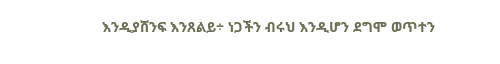እንዲያሸንፍ እንጸልይ÷ ነጋችን ብሩህ እንዲሆን ደግሞ ወጥተን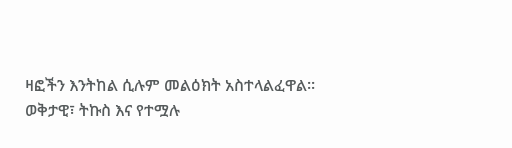ዛፎችን እንትከል ሲሉም መልዕክት አስተላልፈዋል፡፡
ወቅታዊ፣ ትኩስ እና የተሟሉ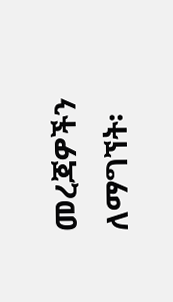መረጃዎችን ለማግኘት፡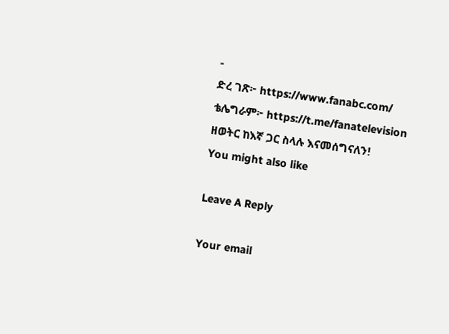-
ድረ ገጽ፦ https://www.fanabc.com/
ቴሌግራም፦ https://t.me/fanatelevision
ዘወትር ከእኛ ጋር ስላሉ እናመሰግናለን!
You might also like

Leave A Reply

Your email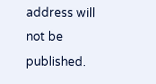address will not be published.